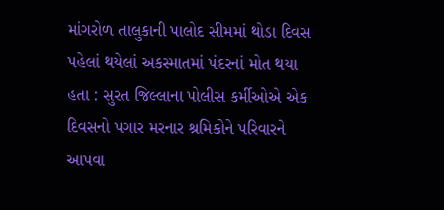માંગરોળ તાલુકાની પાલોદ સીમમાં થોડા દિવસ પહેલાં થયેલાં અકસ્માતમાં પંદરનાં મોત થયા હતા : સુરત જિલ્લાના પોલીસ કર્મીઓએ એક દિવસનો પગાર મરનાર શ્રમિકોને પરિવારને આપવા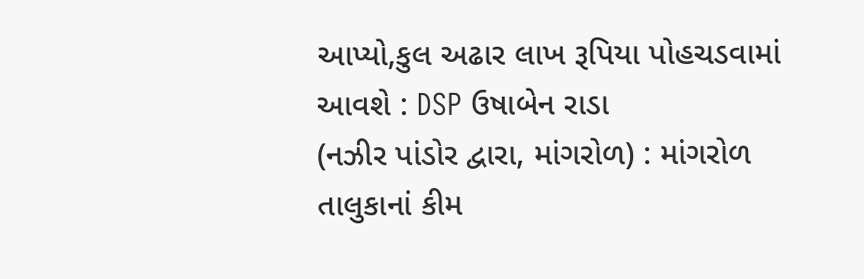આપ્યો,કુલ અઢાર લાખ રૂપિયા પોહચડવામાં આવશે : DSP ઉષાબેન રાડા
(નઝીર પાંડોર દ્વારા, માંગરોળ) : માંગરોળ તાલુકાનાં કીમ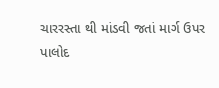ચારરસ્તા થી માંડવી જતાં માર્ગ ઉપર પાલોદ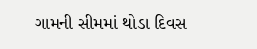ગામની સીમમાં થોડા દિવસ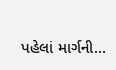પહેલાં માર્ગની...